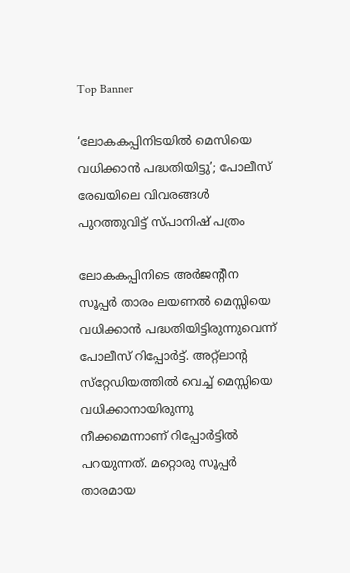Top Banner

‘ലോകകപ്പിനിടയിൽ മെസിയെ വധിക്കാൻ പദ്ധതിയിട്ടു’; പോലീസ് രേഖയിലെ വിവരങ്ങൾ പുറത്തുവിട്ട് സ്പാനിഷ് പത്രം

ലോകകപ്പിനിടെ അർജന്റീന സൂപ്പർ താരം ലയണൽ മെസ്സിയെ വധിക്കാൻ പദ്ധതിയിട്ടിരുന്നുവെന്ന് പോലീസ് റിപ്പോർട്ട്. അറ്റ്‌ലാന്റ സ്‌റ്റേഡിയത്തിൽ വെച്ച് മെസ്സിയെ വധിക്കാനായിരുന്നു നീക്കമെന്നാണ് റിപ്പോർട്ടിൽ പറയുന്നത്. മറ്റൊരു സൂപ്പർ താരമായ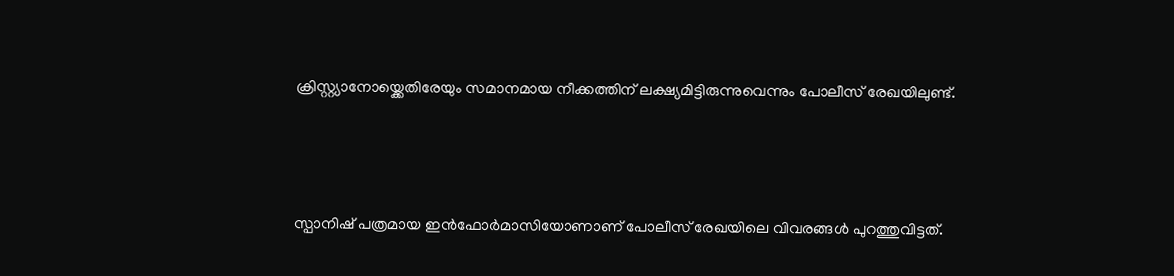ക്രിസ്റ്റ്യാനോയ്ക്കെതിരേയും സമാനമായ നീക്കത്തിന് ലക്ഷ്യമിട്ടിരുന്നുവെന്നും പോലീസ് രേഖയിലുണ്ട്.



സ്പാനിഷ് പത്രമായ ഇൻഫോർമാസിയോണാണ് പോലീസ് രേഖയിലെ വിവരങ്ങൾ പുറത്തുവിട്ടത്.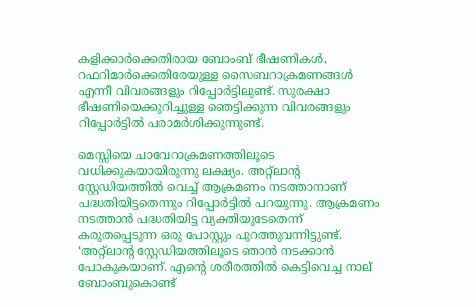കളിക്കാർക്കെതിരായ ബോംബ് ഭീഷണികൾ, റഫറിമാർക്കെതിരേയുള്ള സൈബറാക്രമണങ്ങൾ എന്നീ വിവരങ്ങളും റിപ്പോർട്ടിലുണ്ട്. സുരക്ഷാ ഭീഷണിയെക്കുറിച്ചുള്ള ഞെട്ടിക്കുന്ന വിവരങ്ങളും റിപ്പോർട്ടിൽ പരാമർശിക്കുന്നുണ്ട്.

മെസ്സിയെ ചാവേറാക്രമണത്തിലൂടെ വധിക്കുകയായിരുന്നു ലക്ഷ്യം. അറ്റ്‌ലാന്റ സ്റ്റേഡിയത്തിൽ വെച്ച് ആക്രമണം നടത്താനാണ് പദ്ധതിയിട്ടതെന്നും റിപ്പോർട്ടിൽ പറയുന്നു. ആക്രമണം നടത്താൻ പദ്ധതിയിട്ട വ്യക്തിയുടേതെന്ന് കരുതപ്പെടുന്ന ഒരു പോസ്റ്റും പുറത്തുവന്നിട്ടുണ്ട്. ‘അറ്റ്‌ലാന്റ സ്റ്റേഡിയത്തിലൂടെ ഞാൻ നടക്കാൻ പോകുകയാണ്. എന്റെ ശരീരത്തിൽ കെട്ടിവെച്ച നാല് ബോംബുകൊണ്ട്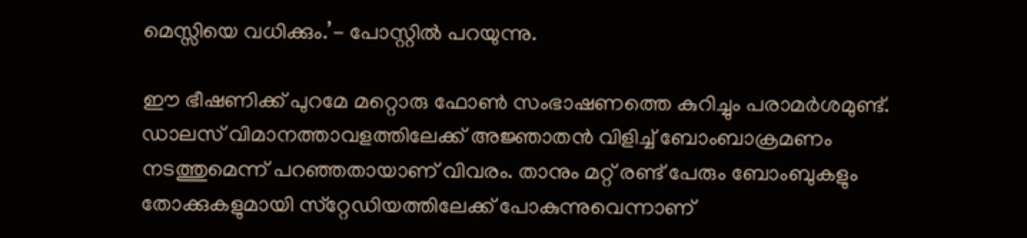മെസ്സിയെ വധിക്കും.’- പോസ്റ്റിൽ പറയുന്നു.

ഈ ഭീഷണിക്ക് പുറമേ മറ്റൊരു ഫോൺ സംഭാഷണത്തെ കുറിച്ചും പരാമർശമുണ്ട്. ഡാലസ് വിമാനത്താവളത്തിലേക്ക് അജ്ഞാതൻ വിളിച്ച് ബോംബാക്രമണം നടത്തുമെന്ന് പറഞ്ഞതായാണ് വിവരം. താനും മറ്റ് രണ്ട് പേരും ബോംബുകളും തോക്കുകളുമായി സ്‌റ്റേഡിയത്തിലേക്ക് പോകുന്നുവെന്നാണ്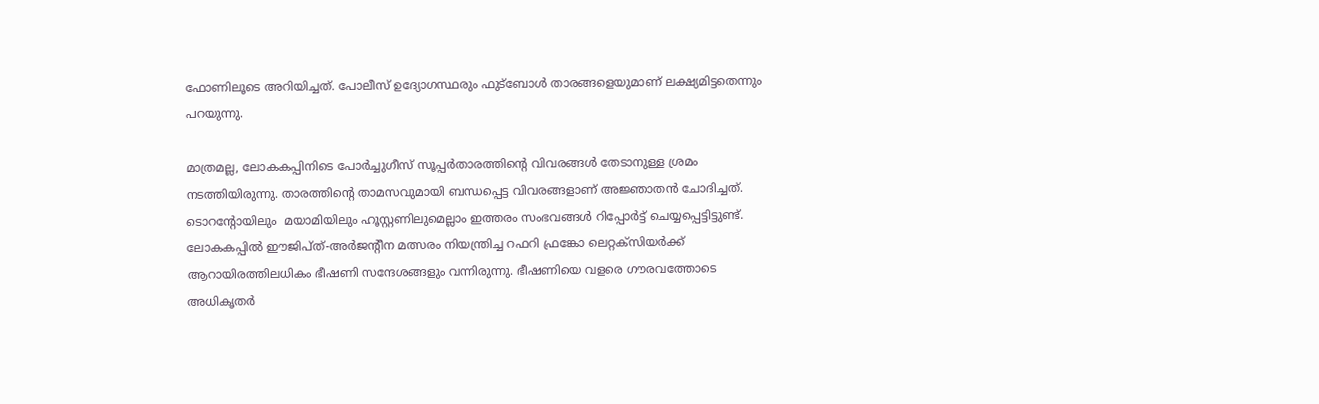ഫോണിലൂടെ അറിയിച്ചത്. പോലീസ് ഉദ്യോഗസ്ഥരും ഫുട്‌ബോൾ താരങ്ങളെയുമാണ് ലക്ഷ്യമിട്ടതെന്നും പറയുന്നു.

മാത്രമല്ല, ലോകകപ്പിനിടെ പോർച്ചുഗീസ് സൂപ്പർതാരത്തിന്റെ വിവരങ്ങൾ തേടാനുള്ള ശ്രമം നടത്തിയിരുന്നു. താരത്തിന്റെ താമസവുമായി ബന്ധപ്പെട്ട വിവരങ്ങളാണ് അജ്ഞാതൻ ചോദിച്ചത്. ടൊറന്റോയിലും  മയാമിയിലും ഹൂസ്റ്റണിലുമെല്ലാം ഇത്തരം സംഭവങ്ങൾ റിപ്പോർട്ട് ചെയ്യപ്പെട്ടിട്ടുണ്ട്. ലോകകപ്പിൽ ഈജിപ്ത്-അർജന്റീന മത്സരം നിയന്ത്രിച്ച റഫറി ഫ്രങ്കോ ലെറ്റക്‌സിയർക്ക് ആറായിരത്തിലധികം ഭീഷണി സന്ദേശങ്ങളും വന്നിരുന്നു. ഭീഷണിയെ വളരെ ഗൗരവത്തോടെ അധികൃതർ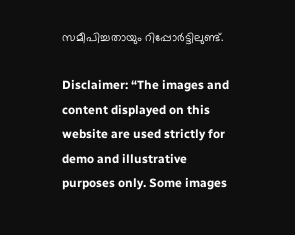സമീപിച്ചതായും റിപ്പോർട്ടിലുണ്ട്.

Disclaimer: “The images and content displayed on this website are used strictly for demo and illustrative purposes only. Some images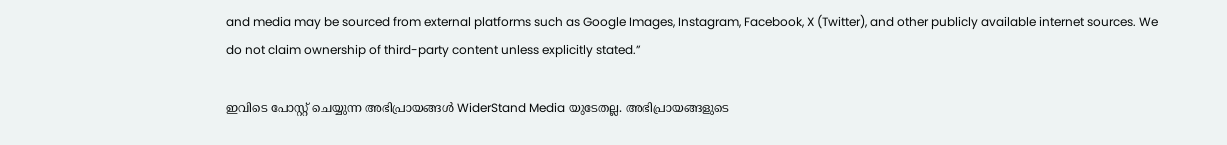and media may be sourced from external platforms such as Google Images, Instagram, Facebook, X (Twitter), and other publicly available internet sources. We do not claim ownership of third-party content unless explicitly stated.”

ഇവിടെ പോസ്റ്റ് ചെയ്യുന്ന അഭിപ്രായങ്ങൾ WiderStand Media യുടേതല്ല. അഭിപ്രായങ്ങളുടെ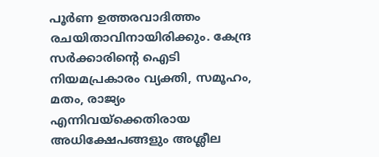പൂർണ ഉത്തരവാദിത്തം രചയിതാവിനായിരിക്കും. കേന്ദ്ര സർക്കാരിന്റെ ഐടി നിയമപ്രകാരം വ്യക്തി, സമൂഹം, മതം, രാജ്യം എന്നിവയ്ക്കെതിരായ അധിക്ഷേപങ്ങളും അശ്ലീല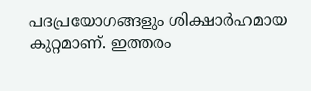പദപ്രയോഗങ്ങളും ശിക്ഷാർഹമായ കുറ്റമാണ്. ഇത്തരം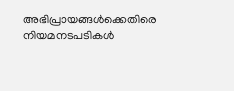അഭിപ്രായങ്ങൾക്കെതിരെ നിയമനടപടികൾ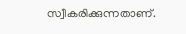സ്വീകരിക്കുന്നതാണ്.